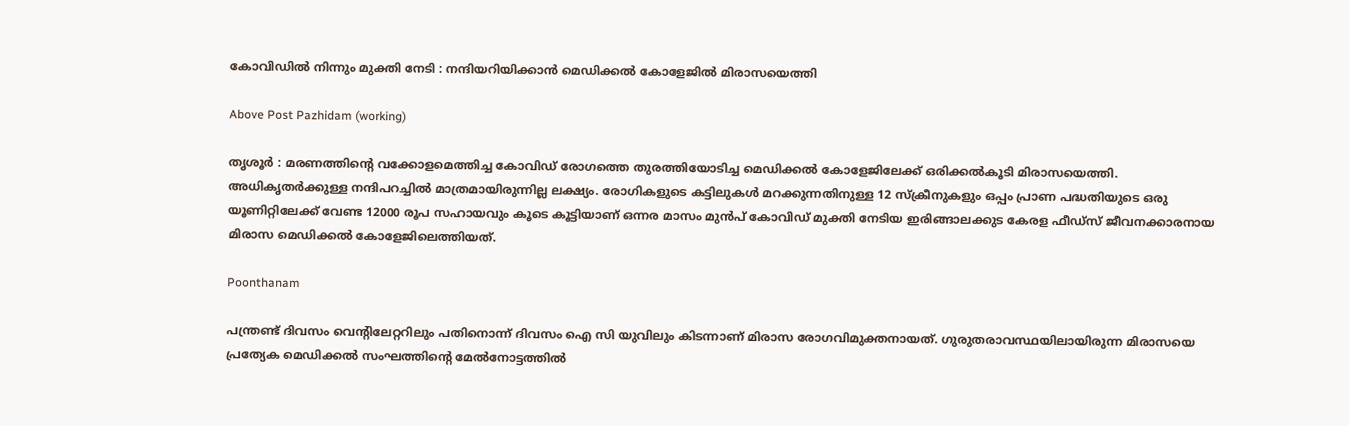കോവിഡിൽ നിന്നും മുക്തി നേടി : നന്ദിയറിയിക്കാൻ മെഡിക്കൽ കോളേജിൽ മിരാസയെത്തി

Above Post Pazhidam (working)

തൃശൂർ : മരണത്തിന്റെ വക്കോളമെത്തിച്ച കോവിഡ് രോഗത്തെ തുരത്തിയോടിച്ച മെഡിക്കൽ കോളേജിലേക്ക് ഒരിക്കൽകൂടി മിരാസയെത്തി. അധികൃതർക്കുള്ള നന്ദിപറച്ചിൽ മാത്രമായിരുന്നില്ല ലക്ഷ്യം. രോഗികളുടെ കട്ടിലുകൾ മറക്കുന്നതിനുള്ള 12 സ്ക്രീനുകളും ഒപ്പം പ്രാണ പദ്ധതിയുടെ ഒരു യൂണിറ്റിലേക്ക് വേണ്ട 12000 രൂപ സഹായവും കൂടെ കൂട്ടിയാണ് ഒന്നര മാസം മുൻപ് കോവിഡ് മുക്തി നേടിയ ഇരിങ്ങാലക്കുട കേരള ഫീഡ്സ് ജീവനക്കാരനായ മിരാസ മെഡിക്കൽ കോളേജിലെത്തിയത്.

Poonthanam

പന്ത്രണ്ട് ദിവസം വെന്റിലേറ്ററിലും പതിനൊന്ന് ദിവസം ഐ സി യുവിലും കിടന്നാണ് മിരാസ രോഗവിമുക്തനായത്. ഗുരുതരാവസ്ഥയിലായിരുന്ന മിരാസയെ പ്രത്യേക മെഡിക്കൽ സംഘത്തിന്റെ മേൽനോട്ടത്തിൽ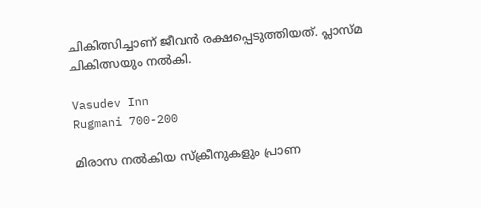ചികിത്സിച്ചാണ് ജീവൻ രക്ഷപ്പെടുത്തിയത്. പ്ലാസ്മ ചികിത്സയും നൽകി.

Vasudev Inn
Rugmani 700-200

മിരാസ നൽകിയ സ്ക്രീനുകളും പ്രാണ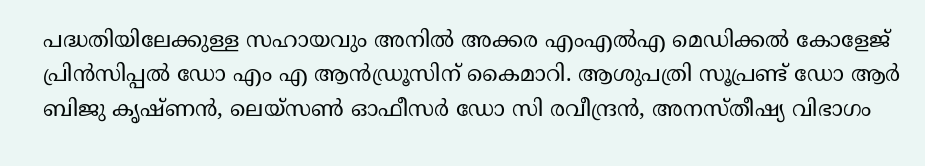പദ്ധതിയിലേക്കുള്ള സഹായവും അനിൽ അക്കര എംഎൽഎ മെഡിക്കൽ കോളേജ് പ്രിൻസിപ്പൽ ഡോ എം എ ആൻഡ്രൂസിന് കൈമാറി. ആശുപത്രി സൂപ്രണ്ട് ഡോ ആർ ബിജു കൃഷ്ണൻ, ലെയ്സൺ ഓഫീസർ ഡോ സി രവീന്ദ്രൻ, അനസ്തീഷ്യ വിഭാഗം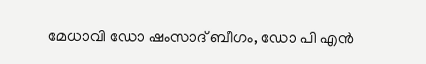മേധാവി ഡോ ഷംസാദ് ബീഗം, ഡോ പി എൻ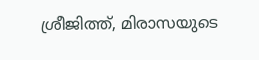ശ്രീജിത്ത്, മിരാസയുടെ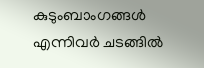കുടുംബാംഗങ്ങൾ എന്നിവർ ചടങ്ങിൽ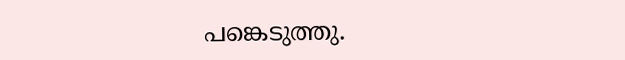പങ്കെടുത്തു.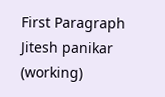First Paragraph Jitesh panikar (working)